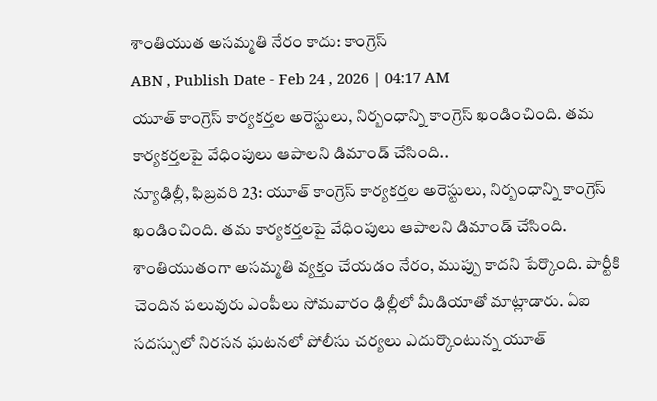శాంతియుత అసమ్మతి నేరం కాదు: కాంగ్రెస్
ABN , Publish Date - Feb 24 , 2026 | 04:17 AM
యూత్ కాంగ్రెస్ కార్యకర్తల అరెస్టులు, నిర్బంధాన్ని కాంగ్రెస్ ఖండించింది. తమ కార్యకర్తలపై వేధింపులు ఆపాలని డిమాండ్ చేసింది..
న్యూఢిల్లీ, ఫిబ్రవరి 23: యూత్ కాంగ్రెస్ కార్యకర్తల అరెస్టులు, నిర్బంధాన్ని కాంగ్రెస్ ఖండించింది. తమ కార్యకర్తలపై వేధింపులు ఆపాలని డిమాండ్ చేసింది. శాంతియుతంగా అసమ్మతి వ్యక్తం చేయడం నేరం, ముప్పు కాదని పేర్కొంది. పార్టీకి చెందిన పలువురు ఎంపీలు సోమవారం ఢిల్లీలో మీడియాతో మాట్లాడారు. ఏఐ సదస్సులో నిరసన ఘటనలో పోలీసు చర్యలు ఎదుర్కొంటున్న యూత్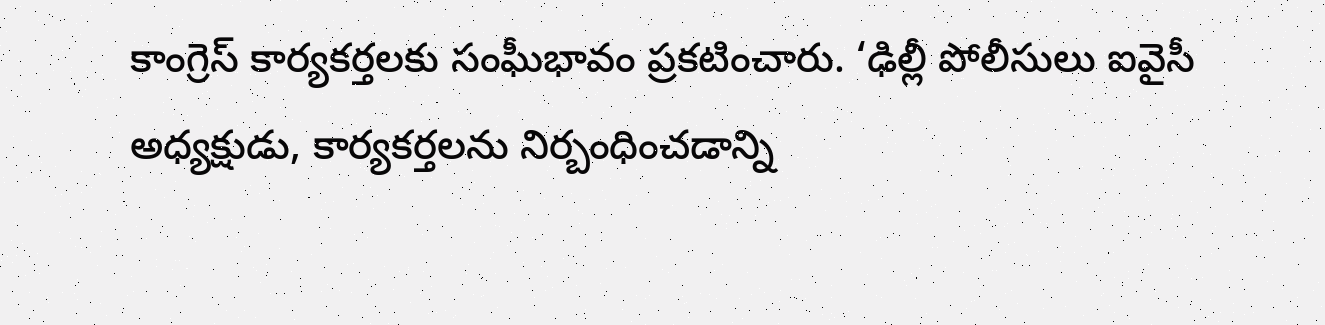కాంగ్రెస్ కార్యకర్తలకు సంఘీభావం ప్రకటించారు. ‘ఢిల్లీ పోలీసులు ఐవైసీ అధ్యక్షుడు, కార్యకర్తలను నిర్బంధించడాన్ని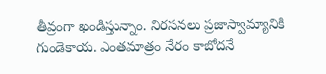తీవ్రంగా ఖండిస్తున్నాం. నిరసనలు ప్రజాస్వామ్యానికి గుండెకాయ. ఎంతమాత్రం నేరం కాబోదనే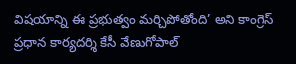విషయాన్ని ఈ ప్రభుత్వం మర్చిపోతోంది’ అని కాంగ్రెస్ ప్రధాన కార్యదర్శి కేసీ వేణుగోపాల్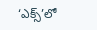‘ఎక్స్’లో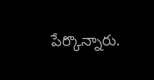పేర్కొన్నారు.